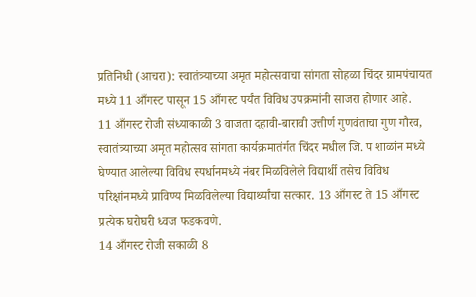प्रतिनिधी (आचरा): स्वातंत्र्याच्या अमृत महोत्सवाचा सांगता सोहळा चिंदर ग्रामपंचायत मध्ये 11 आँगस्ट पासून 15 आँगस्ट पर्यंत विविध उपक्रमांनी साजरा होणार आहे.
11 आँगस्ट रोजी संध्याकाळी 3 वाजता दहावी-बारावी उत्तीर्ण गुणवंताचा गुण गौरव, स्वातंत्र्याच्या अमृत महोत्सव सांगता कार्यक्रमातंर्गत चिंदर मधील जि. प शाळांन मध्ये घेण्यात आलेल्या विविध स्पर्धानमध्ये नंबर मिळविलेले विद्यार्थी तसेच विविध परिक्षांनमध्ये प्राविण्य मिळविलेल्या विद्यार्थ्यांचा सत्कार. 13 आँगस्ट ते 15 आँगस्ट प्रत्येक घरोघरी ध्वज फडकवणे.
14 आँगस्ट रोजी सकाळी 8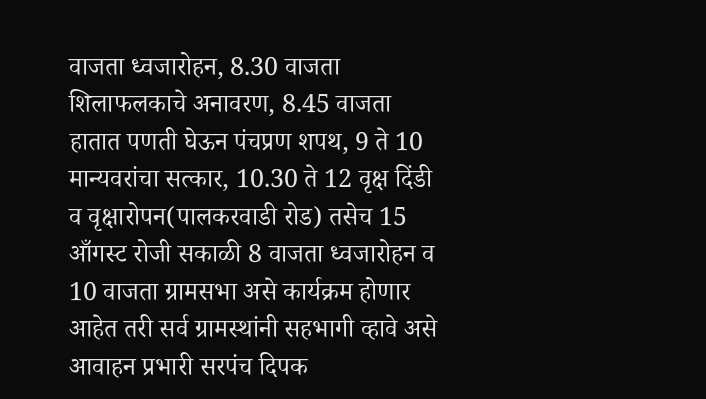वाजता ध्वजारोहन, 8.30 वाजता शिलाफलकाचे अनावरण, 8.45 वाजता हातात पणती घेऊन पंचप्रण शपथ, 9 ते 10 मान्यवरांचा सत्कार, 10.30 ते 12 वृक्ष दिंडी व वृक्षारोपन(पालकरवाडी रोड) तसेच 15 आँगस्ट रोजी सकाळी 8 वाजता ध्वजारोहन व 10 वाजता ग्रामसभा असे कार्यक्रम होणार आहेत तरी सर्व ग्रामस्थांनी सहभागी व्हावे असे आवाहन प्रभारी सरपंच दिपक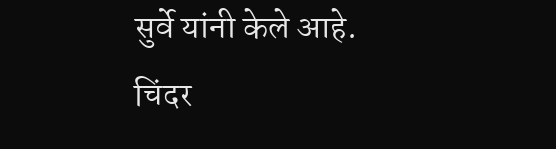सुर्वे यांनी केले आहे.
चिंदर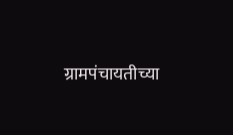ग्रामपंचायतीच्या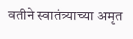वतीने स्वातंत्र्याच्या अमृत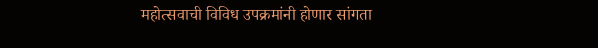महोत्सवाची विविध उपक्रमांनी होणार सांगता